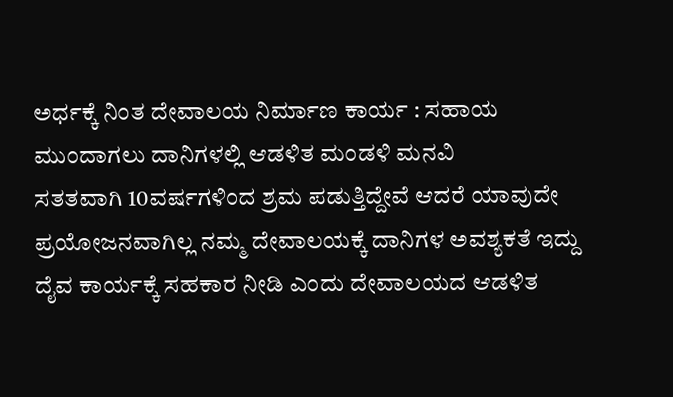ಅರ್ಧಕ್ಕೆ ನಿಂತ ದೇವಾಲಯ ನಿರ್ಮಾಣ ಕಾರ್ಯ : ಸಹಾಯ ಮುಂದಾಗಲು ದಾನಿಗಳಲ್ಲಿ ಆಡಳಿತ ಮಂಡಳಿ ಮನವಿ
ಸತತವಾಗಿ 10ವರ್ಷಗಳಿಂದ ಶ್ರಮ ಪಡುತ್ತಿದ್ದೇವೆ ಆದರೆ ಯಾವುದೇ ಪ್ರಯೋಜನವಾಗಿಲ್ಲ ನಮ್ಮ ದೇವಾಲಯಕ್ಕೆ ದಾನಿಗಳ ಅವಶ್ಯಕತೆ ಇದ್ದು ದೈವ ಕಾರ್ಯಕ್ಕೆ ಸಹಕಾರ ನೀಡಿ ಎಂದು ದೇವಾಲಯದ ಆಡಳಿತ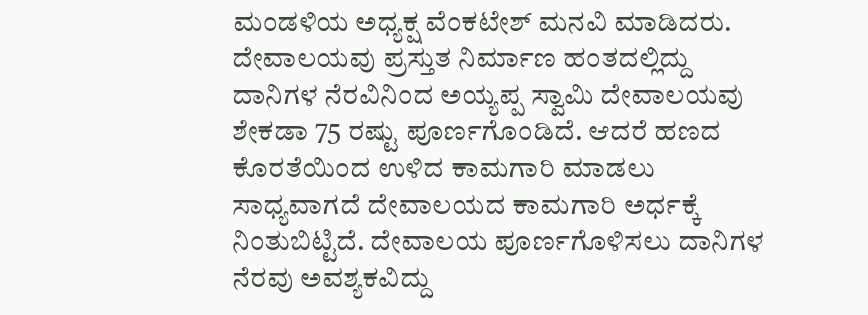ಮಂಡಳಿಯ ಅಧ್ಯಕ್ಷ ವೆಂಕಟೇಶ್ ಮನವಿ ಮಾಡಿದರು. ದೇವಾಲಯವು ಪ್ರಸ್ತುತ ನಿರ್ಮಾಣ ಹಂತದಲ್ಲಿದ್ದು ದಾನಿಗಳ ನೆರವಿನಿಂದ ಅಯ್ಯಪ್ಪ ಸ್ವಾಮಿ ದೇವಾಲಯವು ಶೇಕಡಾ 75 ರಷ್ಟು ಪೂರ್ಣಗೊಂಡಿದೆ. ಆದರೆ ಹಣದ ಕೊರತೆಯಿಂದ ಉಳಿದ ಕಾಮಗಾರಿ ಮಾಡಲು ಸಾಧ್ಯವಾಗದೆ ದೇವಾಲಯದ ಕಾಮಗಾರಿ ಅರ್ಧಕ್ಕೆ ನಿಂತುಬಿಟ್ಟಿದೆ. ದೇವಾಲಯ ಪೂರ್ಣಗೊಳಿಸಲು ದಾನಿಗಳ ನೆರವು ಅವಶ್ಯಕವಿದ್ದು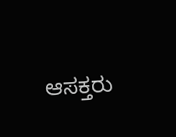ಆಸಕ್ತರು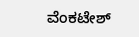ವೆಂಕಟೇಶ್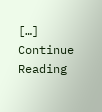[…]
Continue Reading